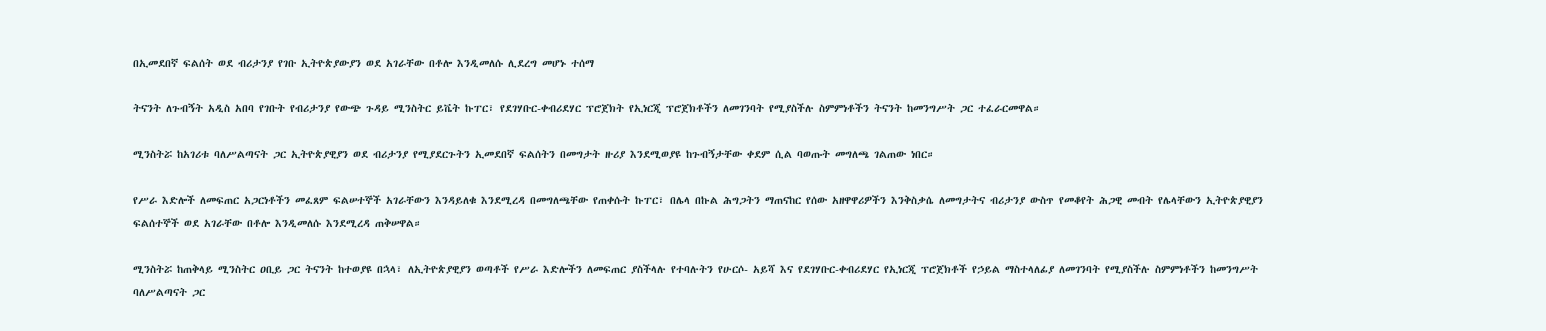በኢመደበኛ ፍልሰት ወደ ብሪታንያ የገቡ ኢትዮጵያውያን ወደ አገራቸው በቶሎ እንዲመለሱ ሊደረግ መሆኑ ተሰማ

ትናንት ለጉብኝት አዲስ አበባ የገቡት የብሪታንያ የውጭ ጉዳይ ሚንስትር ይቬት ኩፐር፣ የደገሃቡር-ቀብሪደሃር ፕሮጀክት የኢነርጂ ፕሮጀክቶችን ለመገንባት የሚያስችሉ ስምምነቶችን ትናንት ከመንግሥት ጋር ተፈራርመዋል።

ሚንስትሯ ከአገሪቱ ባለሥልጣናት ጋር ኢትዮጵያዊያን ወደ ብሪታንያ የሚያደርጉትን ኢመደበኛ ፍልሰትን በመግታት ዙሪያ እንደሚወያዩ ከጉብኝታቸው ቀደም ሲል ባወጡት መግለጫ ገልጠው ነበር።

የሥራ እድሎች ለመፍጠር አጋርነቶችን መፈጸም ፍልሠተኞች አገራቸውን እንዳይለቁ እንደሚረዳ በመግለጫቸው የጠቀሱት ኩፐር፣ በሌላ በኩል ሕግጋትን ማጠናከር የሰው አዘዋዋሪዎችን እንቅስቃሴ ለመግታትና ብሪታንያ ውስጥ የመቆየት ሕጋዊ መብት የሌላቸውን ኢትዮጵያዊያን ፍልሰተኞች ወደ አገራቸው በቶሎ እንዲመለሱ እንደሚረዳ ጠቅሠዋል።

ሚንስትሯ ከጠቅላይ ሚንስትር ዐቢይ ጋር ትናንት ከተወያዩ በኋላ፣ ለኢትዮጵያዊያን ወጣቶች የሥራ እድሎችን ለመፍጠር ያስችላሉ የተባሉትን የሁርሶ- አይሻ እና የደገሃቡር-ቀብሪደሃር የኢነርጂ ፕሮጀክቶች የኃይል ማስተላለፊያ ለመገንባት የሚያስችሉ ስምምነቶችን ከመንግሥት ባለሥልጣናት ጋር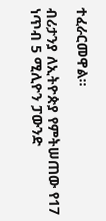ተፈራርመዋል።

ብሪታንያ ለኢትዮጵያ የምትሠጠው የ17 ነጥብ 5 ሚሊዮን ፓውንድ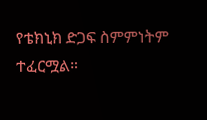የቴክኒክ ድጋፍ ስምምነትም ተፈርሟል።